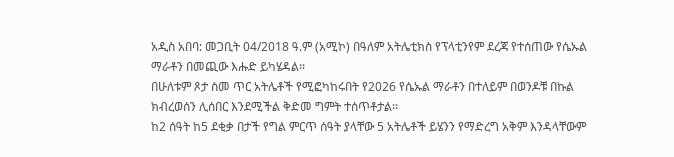አዲስ አበባ: መጋቢት 04/2018 ዓ.ም (አሚኮ) በዓለም አትሌቲክስ የፕላቲንየም ደረጃ የተሰጠው የሴኡል ማራቶን በመጪው እሑድ ይካሄዳል፡፡
በሁለቱም ጾታ ስመ ጥር አትሌቶች የሚፎካከሩበት የ2026 የሴኡል ማራቶን በተለይም በወንዶቹ በኩል ክብረወሰን ሊሰበር እንደሚችል ቅድመ ግምት ተሰጥቶታል፡፡
ከ2 ሰዓት ከ5 ደቂቃ በታች የግል ምርጥ ሰዓት ያላቸው 5 አትሌቶች ይሄንን የማድረግ አቅም እንዳላቸውም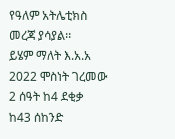የዓለም አትሌቲክስ መረጃ ያሳያል፡፡
ይሄም ማለት እ.አ.አ 2022 ሞስነት ገረመው 2 ሰዓት ከ4 ደቂቃ ከ43 ሰከንድ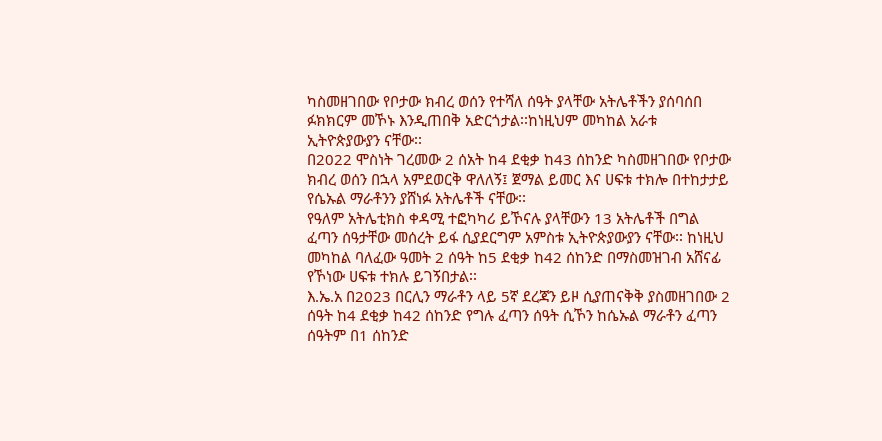ካስመዘገበው የቦታው ክብረ ወሰን የተሻለ ሰዓት ያላቸው አትሌቶችን ያሰባሰበ ፉክክርም መኾኑ እንዲጠበቅ አድርጎታል፡፡ከነዚህም መካከል አራቱ ኢትዮጵያውያን ናቸው፡፡
በ2022 ሞስነት ገረመው 2 ሰአት ከ4 ደቂቃ ከ43 ሰከንድ ካስመዘገበው የቦታው ክብረ ወሰን በኋላ አምደወርቅ ዋለለኝ፤ ጀማል ይመር እና ሀፍቱ ተክሎ በተከታታይ የሴኡል ማራቶንን ያሸነፉ አትሌቶች ናቸው፡፡
የዓለም አትሌቲክስ ቀዳሚ ተፎካካሪ ይኾናሉ ያላቸውን 13 አትሌቶች በግል ፈጣን ሰዓታቸው መሰረት ይፋ ሲያደርግም አምስቱ ኢትዮጵያውያን ናቸው፡፡ ከነዚህ መካከል ባለፈው ዓመት 2 ሰዓት ከ5 ደቂቃ ከ42 ሰከንድ በማስመዝገብ አሸናፊ የኾነው ሀፍቱ ተክሉ ይገኝበታል፡፡
እ.ኤ.አ በ2023 በርሊን ማራቶን ላይ 5ኛ ደረጃን ይዞ ሲያጠናቅቅ ያስመዘገበው 2 ሰዓት ከ4 ደቂቃ ከ42 ሰከንድ የግሉ ፈጣን ሰዓት ሲኾን ከሴኡል ማራቶን ፈጣን ሰዓትም በ1 ሰከንድ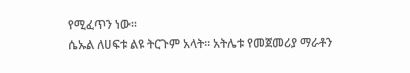የሚፈጥን ነው፡፡
ሴኡል ለሀፍቱ ልዩ ትርጉም አላት፡፡ አትሌቱ የመጀመሪያ ማራቶን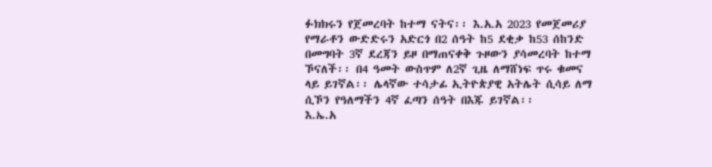ፉክክሩን የጀመረባት ከተማ ናትና፡፡ እ.አ.አ 2023 የመጀመሪያ የማራቶን ውድድሩን አድርጎ በ2 ሰዓት ከ5 ደቂቃ ከ53 ሰከንድ በመግባት 3ኛ ደረጃን ይዞ በማጠናቀቅ ጉዞውን ያሳመረባት ከተማ ኾናለች፡፡ በ4 ዓመት ውስጥም ለ2ኛ ጊዜ ለማሸነፍ ጥሩ ቁመና ላይ ይገኛል፡፡ ሌላኛው ተሳታፊ ኢትዮጵያዊ አትሌት ሲሳይ ለማ ሲኾን የዓለማችን 4ኛ ፈጣን ሰዓት በእጁ ይገኛል፡፡
እ.ኤ.አ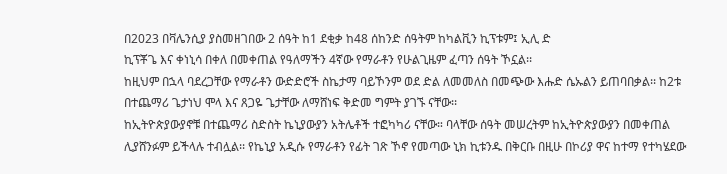በ2023 በቫሌንሲያ ያስመዘገበው 2 ሰዓት ከ1 ደቂቃ ከ48 ሰከንድ ሰዓትም ከካልቪን ኪፕቱም፤ ኢሊ ድ
ኪፕቾጌ እና ቀነኒሳ በቀለ በመቀጠል የዓለማችን 4ኛው የማራቶን የሁልጊዜም ፈጣን ሰዓት ኾኗል፡፡
ከዚህም በኋላ ባደረጋቸው የማራቶን ውድድሮች ስኬታማ ባይኾንም ወደ ድል ለመመለስ በመጭው እሑድ ሴኡልን ይጠባበቃል፡፡ ከ2ቱ በተጨማሪ ጌታነህ ሞላ እና ጸጋዬ ጌታቸው ለማሸነፍ ቅድመ ግምት ያገኙ ናቸው፡፡
ከኢትዮጵያውያኖቹ በተጨማሪ ስድስት ኬኒያውያን አትሌቶች ተፎካካሪ ናቸው። ባላቸው ሰዓት መሠረትም ከኢትዮጵያውያን በመቀጠል ሊያሸንፉም ይችላሉ ተብሏል፡፡ የኬኒያ አዲሱ የማራቶን የፊት ገጽ ኾኖ የመጣው ኒክ ኪቱንዱ በቅርቡ በዚሁ በኮሪያ ዋና ከተማ የተካሄደው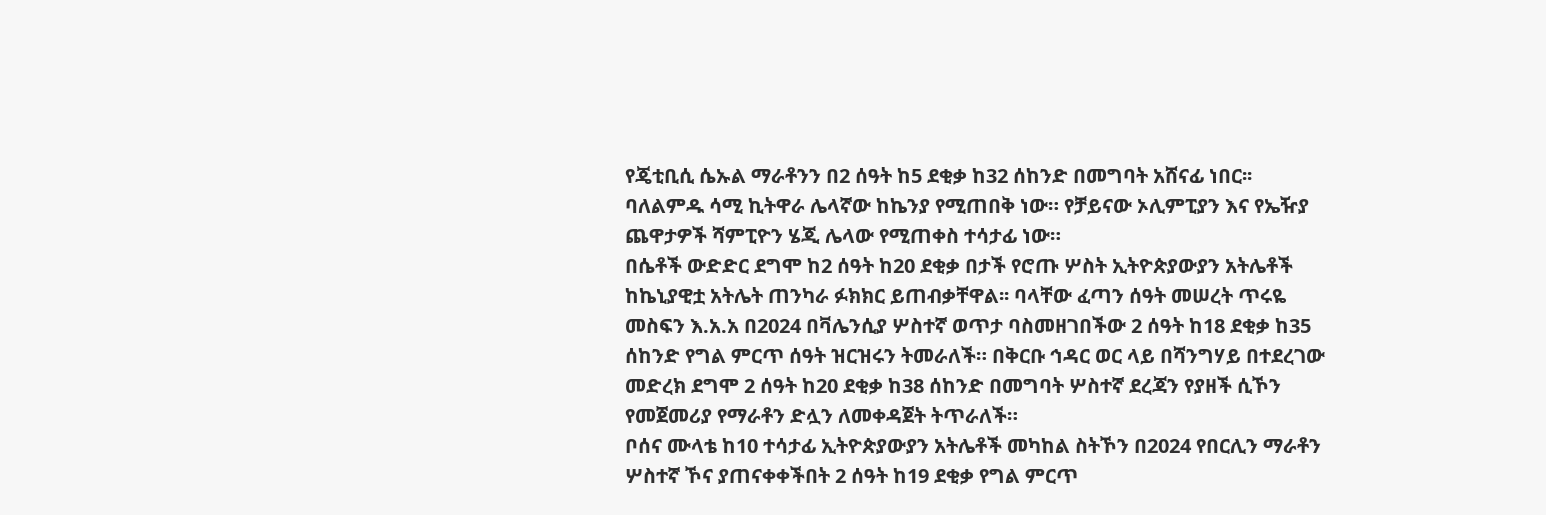የጄቲቢሲ ሴኡል ማራቶንን በ2 ሰዓት ከ5 ደቂቃ ከ32 ሰከንድ በመግባት አሸናፊ ነበር፡፡
ባለልምዱ ሳሚ ኪትዋራ ሌላኛው ከኬንያ የሚጠበቅ ነው። የቻይናው ኦሊምፒያን እና የኤዥያ ጨዋታዎች ሻምፒዮን ሄጂ ሌላው የሚጠቀስ ተሳታፊ ነው።
በሴቶች ውድድር ደግሞ ከ2 ሰዓት ከ20 ደቂቃ በታች የሮጡ ሦስት ኢትዮጵያውያን አትሌቶች ከኬኒያዊቷ አትሌት ጠንካራ ፉክክር ይጠብቃቸዋል፡፡ ባላቸው ፈጣን ሰዓት መሠረት ጥሩዬ መስፍን እ.አ.አ በ2024 በቫሌንሲያ ሦስተኛ ወጥታ ባስመዘገበችው 2 ሰዓት ከ18 ደቂቃ ከ35 ሰከንድ የግል ምርጥ ሰዓት ዝርዝሩን ትመራለች። በቅርቡ ኅዳር ወር ላይ በሻንግሃይ በተደረገው መድረክ ደግሞ 2 ሰዓት ከ20 ደቂቃ ከ38 ሰከንድ በመግባት ሦስተኛ ደረጃን የያዘች ሲኾን የመጀመሪያ የማራቶን ድሏን ለመቀዳጀት ትጥራለች።
ቦሰና ሙላቴ ከ10 ተሳታፊ ኢትዮጵያውያን አትሌቶች መካከል ስትኾን በ2024 የበርሊን ማራቶን ሦስተኛ ኾና ያጠናቀቀችበት 2 ሰዓት ከ19 ደቂቃ የግል ምርጥ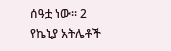ሰዓቷ ነው፡፡ 2 የኬኒያ አትሌቶች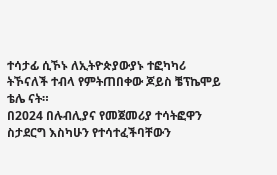ተሳታፊ ሲኾኑ ለኢትዮጵያውያኑ ተፎካካሪ ትኾናለች ተብላ የምትጠበቀው ጆይስ ቼፕኬሞይ ቴሌ ናት።
በ2024 በሉብሊያና የመጀመሪያ ተሳትፎዋን ስታደርግ እስካሁን የተሳተፈችባቸውን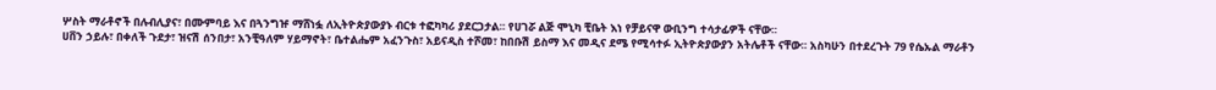ሦስት ማራቶኖች በሉብሊያና፣ በሙምባይ እና በጓንግዡ ማሸነፏ ለኢትዮጵያውያኑ ብርቱ ተፎካካሪ ያደርጋታል፡፡ የሀገሯ ልጅ ሞኒካ ቺቤት እነ የቻይናዋ ውቢንግ ተሳታፊዎች ናቸው፡፡
ሀቨን ኃይሉ፣ በቀለች ጉደታ፣ ዝናሽ ሰንበታ፣ አንቺዓለም ሃይማኖት፣ ቤተልሔም አፈንጉስ፣ አይናዲስ ተሾመ፣ ከበቡሽ ይስማ እና መዲና ደሜ የሚሳተፉ ኢትዮጵያውያን አትሌቶች ናቸው፡፡ አስካሁን በተደረጉት 79 የሴኡል ማራቶን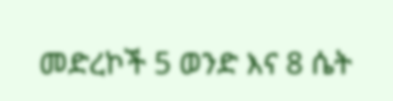መድረኮች 5 ወንድ እና 8 ሴት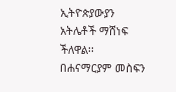ኢትዮጵያውያን አትሌቶች ማሸነፍ ችለዋል፡፡
በሐናማርያም መስፍን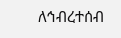ለኅብረተሰብ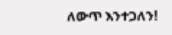ለውጥ እንተጋለን!